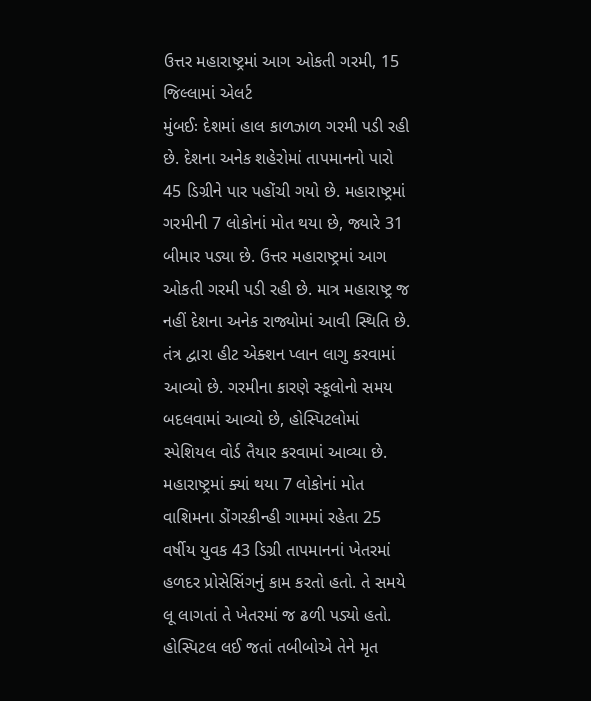ઉત્તર મહારાષ્ટ્રમાં આગ ઓકતી ગરમી, 15 જિલ્લામાં એલર્ટ
મુંબઈઃ દેશમાં હાલ કાળઝાળ ગરમી પડી રહી છે. દેશના અનેક શહેરોમાં તાપમાનનો પારો 45 ડિગ્રીને પાર પહોંચી ગયો છે. મહારાષ્ટ્રમાં ગરમીની 7 લોકોનાં મોત થયા છે, જ્યારે 31 બીમાર પડ્યા છે. ઉત્તર મહારાષ્ટ્રમાં આગ ઓકતી ગરમી પડી રહી છે. માત્ર મહારાષ્ટ્ર જ નહીં દેશના અનેક રાજ્યોમાં આવી સ્થિતિ છે. તંત્ર દ્વારા હીટ એક્શન પ્લાન લાગુ કરવામાં આવ્યો છે. ગરમીના કારણે સ્કૂલોનો સમય બદલવામાં આવ્યો છે, હોસ્પિટલોમાં સ્પેશિયલ વોર્ડ તૈયાર કરવામાં આવ્યા છે.
મહારાષ્ટ્રમાં ક્યાં થયા 7 લોકોનાં મોત
વાશિમના ડોંગરકીન્હી ગામમાં રહેતા 25 વર્ષીય યુવક 43 ડિગ્રી તાપમાનનાં ખેતરમાં હળદર પ્રોસેસિંગનું કામ કરતો હતો. તે સમયે લૂ લાગતાં તે ખેતરમાં જ ઢળી પડ્યો હતો. હોસ્પિટલ લઈ જતાં તબીબોએ તેને મૃત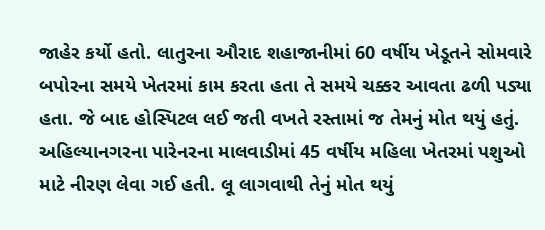જાહેર કર્યો હતો. લાતુરના ઔરાદ શહાજાનીમાં 60 વર્ષીય ખેડૂતને સોમવારે બપોરના સમયે ખેતરમાં કામ કરતા હતા તે સમયે ચક્કર આવતા ઢળી પડ્યા હતા. જે બાદ હોસ્પિટલ લઈ જતી વખતે રસ્તામાં જ તેમનું મોત થયું હતું. અહિલ્યાનગરના પારેનરના માલવાડીમાં 45 વર્ષીય મહિલા ખેતરમાં પશુઓ માટે નીરણ લેવા ગઈ હતી. લૂ લાગવાથી તેનું મોત થયું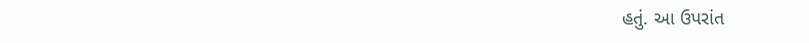હતું. આ ઉપરાંત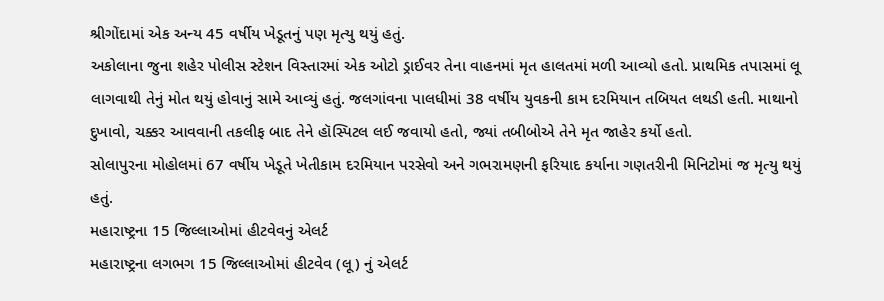શ્રીગોંદામાં એક અન્ય 45 વર્ષીય ખેડૂતનું પણ મૃત્યુ થયું હતું.
અકોલાના જુના શહેર પોલીસ સ્ટેશન વિસ્તારમાં એક ઓટો ડ્રાઈવર તેના વાહનમાં મૃત હાલતમાં મળી આવ્યો હતો. પ્રાથમિક તપાસમાં લૂ લાગવાથી તેનું મોત થયું હોવાનું સામે આવ્યું હતું. જલગાંવના પાલધીમાં 38 વર્ષીય યુવકની કામ દરમિયાન તબિયત લથડી હતી. માથાનો દુખાવો, ચક્કર આવવાની તકલીફ બાદ તેને હૉસ્પિટલ લઈ જવાયો હતો, જ્યાં તબીબોએ તેને મૃત જાહેર કર્યો હતો.
સોલાપુરના મોહોલમાં 67 વર્ષીય ખેડૂતે ખેતીકામ દરમિયાન પરસેવો અને ગભરામણની ફરિયાદ કર્યાના ગણતરીની મિનિટોમાં જ મૃત્યુ થયું હતું.
મહારાષ્ટ્રના 15 જિલ્લાઓમાં હીટવેવનું એલર્ટ
મહારાષ્ટ્રના લગભગ 15 જિલ્લાઓમાં હીટવેવ (લૂ) નું એલર્ટ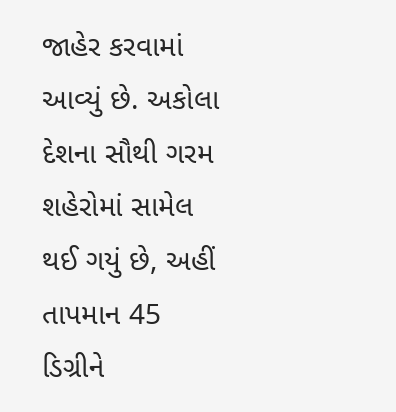જાહેર કરવામાં આવ્યું છે. અકોલા દેશના સૌથી ગરમ શહેરોમાં સામેલ થઈ ગયું છે, અહીં તાપમાન 45 ડિગ્રીને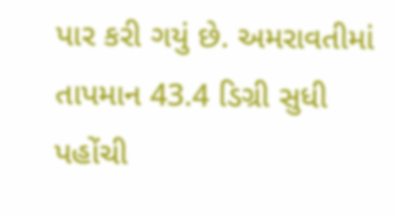પાર કરી ગયું છે. અમરાવતીમાં તાપમાન 43.4 ડિગ્રી સુધી પહોંચી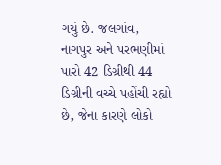ગયું છે. જલગાંવ, નાગપુર અને પરભણીમાં પારો 42 ડિગ્રીથી 44 ડિગ્રીની વચ્ચે પહોંચી રહ્યો છે, જેના કારણે લોકો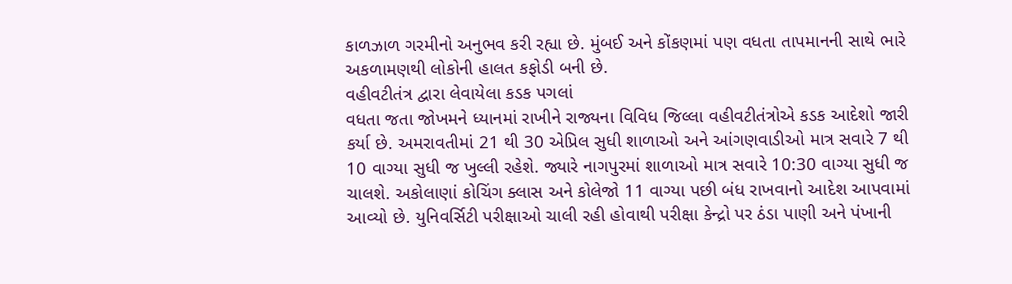કાળઝાળ ગરમીનો અનુભવ કરી રહ્યા છે. મુંબઈ અને કોંકણમાં પણ વધતા તાપમાનની સાથે ભારે અકળામણથી લોકોની હાલત કફોડી બની છે.
વહીવટીતંત્ર દ્વારા લેવાયેલા કડક પગલાં
વધતા જતા જોખમને ધ્યાનમાં રાખીને રાજ્યના વિવિધ જિલ્લા વહીવટીતંત્રોએ કડક આદેશો જારી કર્યા છે. અમરાવતીમાં 21 થી 30 એપ્રિલ સુધી શાળાઓ અને આંગણવાડીઓ માત્ર સવારે 7 થી 10 વાગ્યા સુધી જ ખુલ્લી રહેશે. જ્યારે નાગપુરમાં શાળાઓ માત્ર સવારે 10:30 વાગ્યા સુધી જ ચાલશે. અકોલાણાં કોચિંગ ક્લાસ અને કોલેજો 11 વાગ્યા પછી બંધ રાખવાનો આદેશ આપવામાં આવ્યો છે. યુનિવર્સિટી પરીક્ષાઓ ચાલી રહી હોવાથી પરીક્ષા કેન્દ્રો પર ઠંડા પાણી અને પંખાની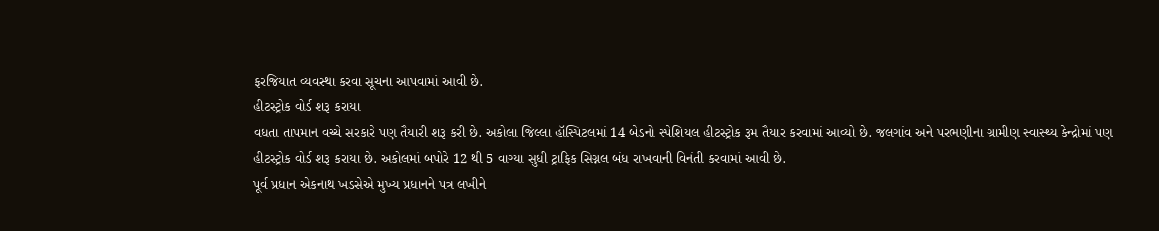ફરજિયાત વ્યવસ્થા કરવા સૂચના આપવામાં આવી છે.
હીટસ્ટ્રોક વોર્ડ શરૂ કરાયા
વધતા તાપમાન વચ્ચે સરકારે પણ તૈયારી શરૂ કરી છે. અકોલા જિલ્લા હૉસ્પિટલમાં 14 બેડનો સ્પેશિયલ હીટસ્ટ્રોક રૂમ તૈયાર કરવામાં આવ્યો છે. જલગાંવ અને પરભણીના ગ્રામીણ સ્વાસ્થ્ય કેન્દ્રોમાં પણ હીટસ્ટ્રોક વોર્ડ શરૂ કરાયા છે. અકોલમાં બપોરે 12 થી 5 વાગ્યા સુધી ટ્રાફિક સિગ્નલ બંધ રાખવાની વિનંતી કરવામાં આવી છે.
પૂર્વ પ્રધાન એકનાથ ખડસેએ મુખ્ય પ્રધાનને પત્ર લખીને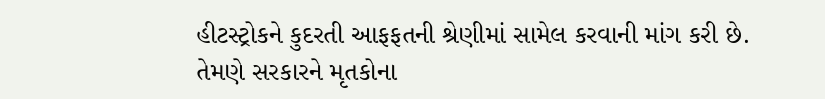હીટસ્ટ્રોકને કુદરતી આફફતની શ્રેણીમાં સામેલ કરવાની માંગ કરી છે. તેમણે સરકારને મૃતકોના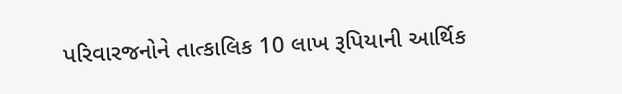પરિવારજનોને તાત્કાલિક 10 લાખ રૂપિયાની આર્થિક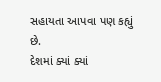સહાયતા આપવા પણ કહ્યું છે.
દેશમાં ક્યાં ક્યાં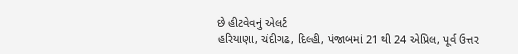છે હીટવેવનું એલર્ટ
હરિયાણા, ચંદીગઢ, દિલ્હી, પંજાબમાં 21 થી 24 એપ્રિલ, પૂર્વ ઉત્તર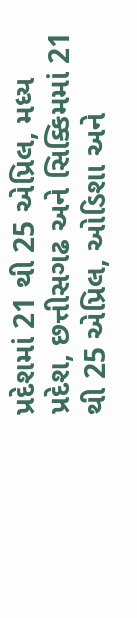પ્રદેશમાં 21 થી 25 એપ્રિલ, મધ્ય પ્રદેશ, છત્તીસગઢ અને સિક્કિમમાં 21 થી 25 એપ્રિલ, ઓડિશા અને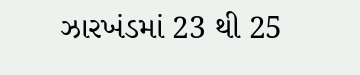ઝારખંડમાં 23 થી 25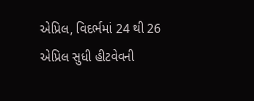એપ્રિલ, વિદર્ભમાં 24 થી 26 એપ્રિલ સુધી હીટવેવની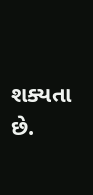શક્યતા છે.